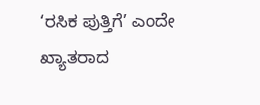‘ರಸಿಕ ಪುತ್ತಿಗೆ’ ಎಂದೇ ಖ್ಯಾತರಾದ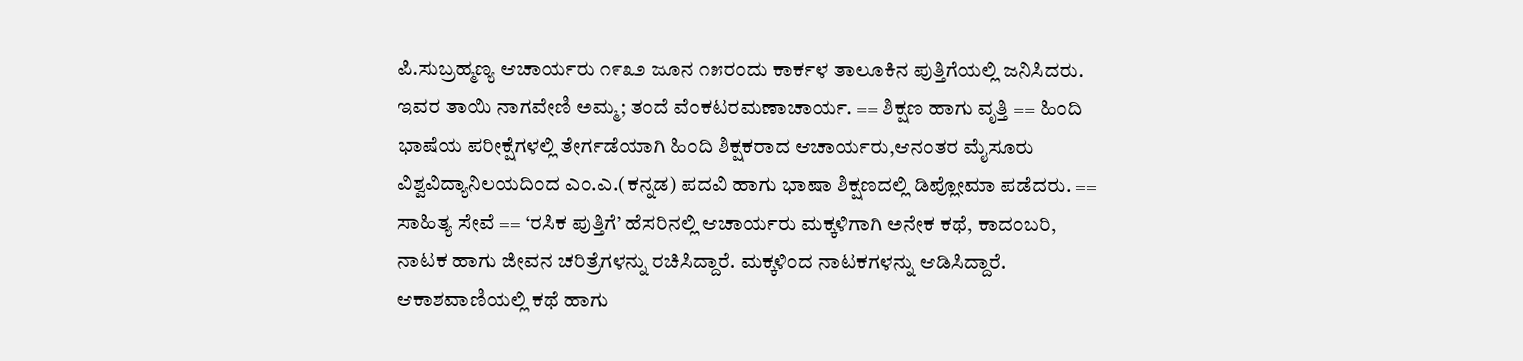ಪಿ.ಸುಬ್ರಹ್ಮಣ್ಯ ಆಚಾರ್ಯರು ೧೯೩೨ ಜೂನ ೧೫ರಂದು ಕಾರ್ಕಳ ತಾಲೂಕಿನ ಪುತ್ತಿಗೆಯಲ್ಲಿ ಜನಿಸಿದರು. ಇವರ ತಾಯಿ ನಾಗವೇಣಿ ಅಮ್ಮ; ತಂದೆ ವೆಂಕಟರಮಣಾಚಾರ್ಯ. == ಶಿಕ್ಷಣ ಹಾಗು ವೃತ್ತಿ == ಹಿಂದಿ ಭಾಷೆಯ ಪರೀಕ್ಷೆಗಳಲ್ಲಿ ತೇರ್ಗಡೆಯಾಗಿ ಹಿಂದಿ ಶಿಕ್ಷಕರಾದ ಆಚಾರ್ಯರು,ಆನಂತರ ಮೈಸೂರು ವಿಶ್ವವಿದ್ಯಾನಿಲಯದಿಂದ ಎಂ.ಎ.(ಕನ್ನಡ) ಪದವಿ ಹಾಗು ಭಾಷಾ ಶಿಕ್ಷಣದಲ್ಲಿ ಡಿಪ್ಲೋಮಾ ಪಡೆದರು. == ಸಾಹಿತ್ಯ ಸೇವೆ == ‘ರಸಿಕ ಪುತ್ತಿಗೆ’ ಹೆಸರಿನಲ್ಲಿ ಆಚಾರ್ಯರು ಮಕ್ಕಳಿಗಾಗಿ ಅನೇಕ ಕಥೆ, ಕಾದಂಬರಿ, ನಾಟಕ ಹಾಗು ಜೀವನ ಚರಿತ್ರೆಗಳನ್ನು ರಚಿಸಿದ್ದಾರೆ. ಮಕ್ಕಳಿಂದ ನಾಟಕಗಳನ್ನು ಆಡಿಸಿದ್ದಾರೆ. ಆಕಾಶವಾಣಿಯಲ್ಲಿ ಕಥೆ ಹಾಗು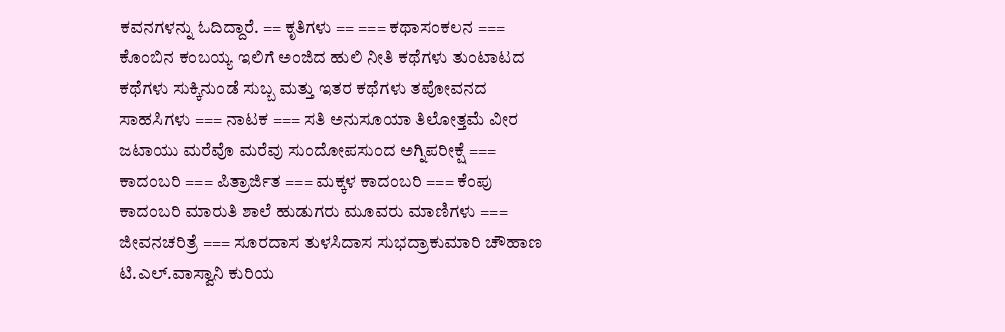ಕವನಗಳನ್ನು ಓದಿದ್ದಾರೆ. == ಕೃತಿಗಳು == === ಕಥಾಸಂಕಲನ === ಕೊಂಬಿನ ಕಂಬಯ್ಯ ಇಲಿಗೆ ಅಂಜಿದ ಹುಲಿ ನೀತಿ ಕಥೆಗಳು ತುಂಟಾಟದ ಕಥೆಗಳು ಸುಕ್ಕಿನುಂಡೆ ಸುಬ್ಬ ಮತ್ತು ಇತರ ಕಥೆಗಳು ತಪೋವನದ ಸಾಹಸಿಗಳು === ನಾಟಕ === ಸತಿ ಅನುಸೂಯಾ ತಿಲೋತ್ತಮೆ ವೀರ ಜಟಾಯು ಮರೆವೊ ಮರೆವು ಸುಂದೋಪಸುಂದ ಅಗ್ನಿಪರೀಕ್ಷೆ === ಕಾದಂಬರಿ === ಪಿತ್ರಾರ್ಜಿತ === ಮಕ್ಕಳ ಕಾದಂಬರಿ === ಕೆಂಪು ಕಾದಂಬರಿ ಮಾರುತಿ ಶಾಲೆ ಹುಡುಗರು ಮೂವರು ಮಾಣಿಗಳು === ಜೀವನಚರಿತ್ರೆ === ಸೂರದಾಸ ತುಳಸಿದಾಸ ಸುಭದ್ರಾಕುಮಾರಿ ಚೌಹಾಣ ಟಿ.ಎಲ್.ವಾಸ್ವಾನಿ ಕುರಿಯ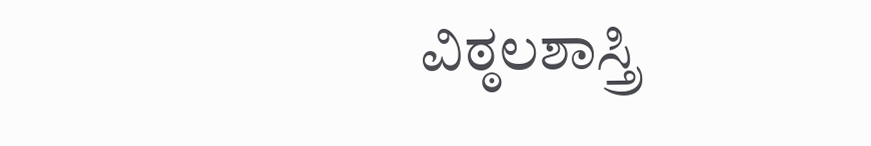ವಿಠ್ಠಲಶಾಸ್ತ್ರಿ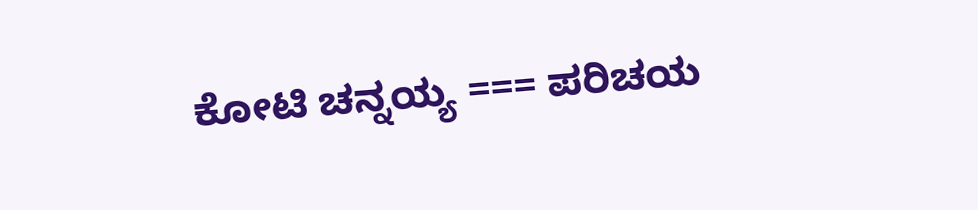ಕೋಟಿ ಚನ್ನಯ್ಯ === ಪರಿಚಯ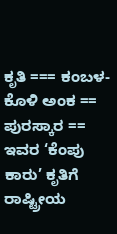ಕೃತಿ === ಕಂಬಳ-ಕೊಳಿ ಅಂಕ == ಪುರಸ್ಕಾರ == ಇವರ ‘ಕೆಂಪು ಕಾರು’ ಕೃತಿಗೆ ರಾಷ್ಟ್ರೀಯ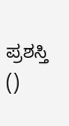ಪ್ರಶಸ್ತಿ ()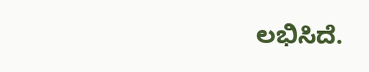ಲಭಿಸಿದೆ.